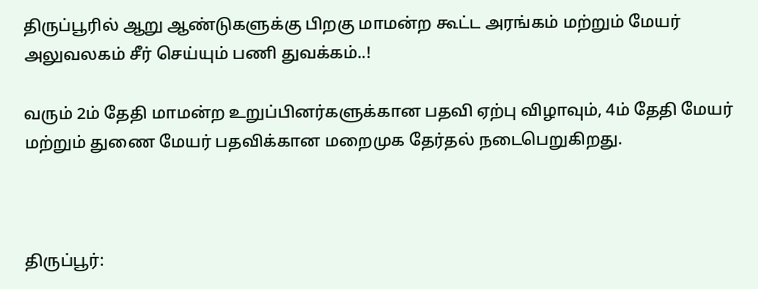திருப்பூரில் ஆறு ஆண்டுகளுக்கு பிறகு மாமன்ற கூட்ட அரங்கம் மற்றும் மேயர் அலுவலகம் சீர் செய்யும் பணி துவக்கம்..!

வரும் 2ம் தேதி மாமன்ற உறுப்பினர்களுக்கான பதவி ஏற்பு விழாவும், 4ம் தேதி மேயர் மற்றும் துணை மேயர் பதவிக்கான மறைமுக தேர்தல் நடைபெறுகிறது.



திருப்பூர்: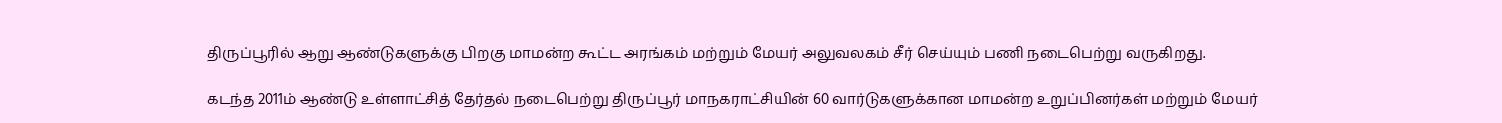திருப்பூரில் ஆறு ஆண்டுகளுக்கு பிறகு மாமன்ற கூட்ட அரங்கம் மற்றும் மேயர் அலுவலகம் சீர் செய்யும் பணி நடைபெற்று வருகிறது.

கடந்த 2011ம் ஆண்டு உள்ளாட்சித் தேர்தல் நடைபெற்று திருப்பூர் மாநகராட்சியின் 60 வார்டுகளுக்கான மாமன்ற உறுப்பினர்கள் மற்றும் மேயர்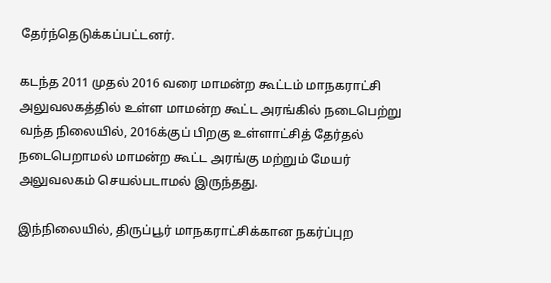தேர்ந்தெடுக்கப்பட்டனர்.

கடந்த 2011 முதல் 2016 வரை மாமன்ற கூட்டம் மாநகராட்சி அலுவலகத்தில் உள்ள மாமன்ற கூட்ட அரங்கில் நடைபெற்று வந்த நிலையில், 2016க்குப் பிறகு உள்ளாட்சித் தேர்தல் நடைபெறாமல் மாமன்ற கூட்ட அரங்கு மற்றும் மேயர் அலுவலகம் செயல்படாமல் இருந்தது.

இந்நிலையில், திருப்பூர் மாநகராட்சிக்கான நகர்ப்புற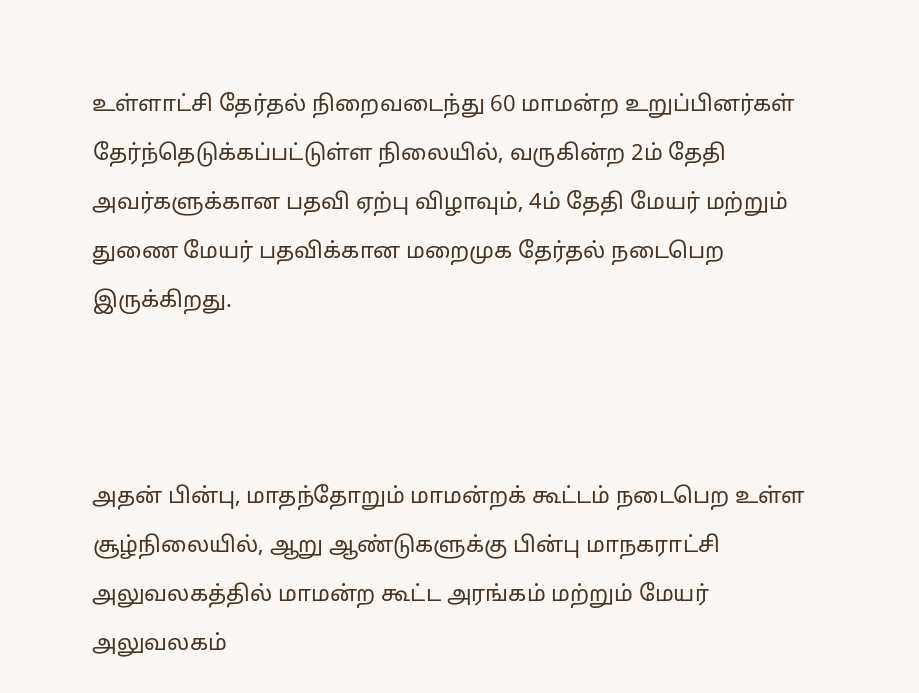உள்ளாட்சி தேர்தல் நிறைவடைந்து 60 மாமன்ற உறுப்பினர்கள் தேர்ந்தெடுக்கப்பட்டுள்ள நிலையில், வருகின்ற 2ம் தேதி அவர்களுக்கான பதவி ஏற்பு விழாவும், 4ம் தேதி மேயர் மற்றும் துணை மேயர் பதவிக்கான மறைமுக தேர்தல் நடைபெற இருக்கிறது.



அதன் பின்பு, மாதந்தோறும் மாமன்றக் கூட்டம் நடைபெற உள்ள சூழ்நிலையில், ஆறு ஆண்டுகளுக்கு பின்பு மாநகராட்சி அலுவலகத்தில் மாமன்ற கூட்ட அரங்கம் மற்றும் மேயர் அலுவலகம்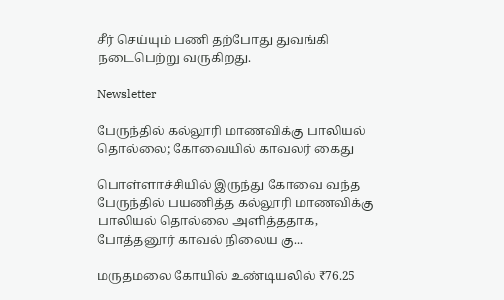சீர் செய்யும் பணி தற்போது துவங்கி நடைபெற்று வருகிறது.

Newsletter

பேருந்தில் கல்லூரி மாணவிக்கு பாலியல் தொல்லை; கோவையில் காவலர் கைது

பொள்ளாச்சியில் இருந்து கோவை வந்த பேருந்தில் பயணித்த கல்லூரி மாணவிக்கு பாலியல் தொல்லை அளித்ததாக, போத்தனூர் காவல் நிலைய கு...

மருதமலை கோயில் உண்டியலில் ₹76.25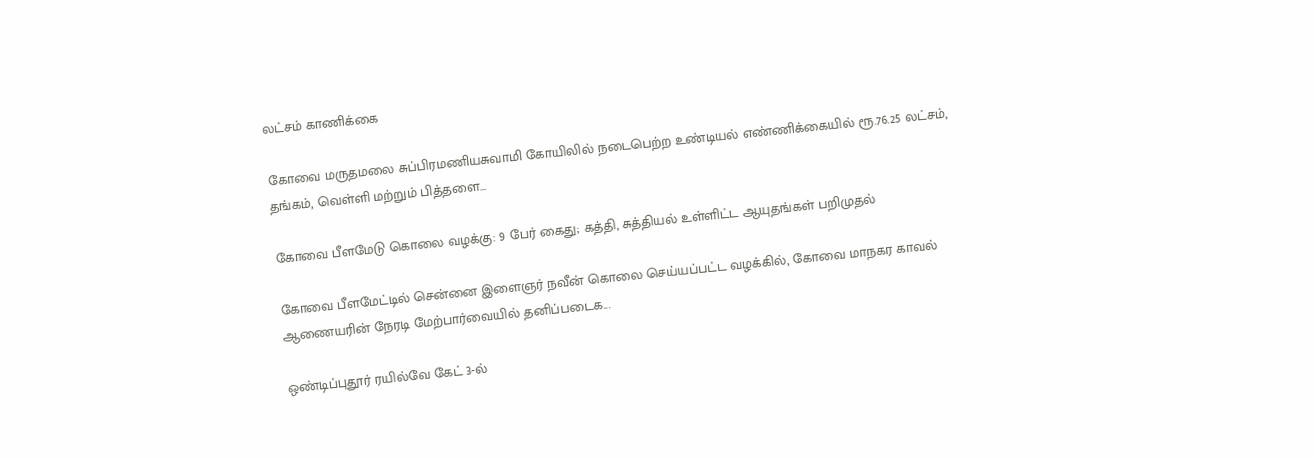லட்சம் காணிக்கை

கோவை மருதமலை சுப்பிரமணியசுவாமி கோயிலில் நடைபெற்ற உண்டியல் எண்ணிக்கையில் ரூ.76.25 லட்சம், தங்கம், வெள்ளி மற்றும் பித்தளை...

கோவை பீளமேடு கொலை வழக்கு: 9 பேர் கைது; கத்தி, சுத்தியல் உள்ளிட்ட ஆயுதங்கள் பறிமுதல்

கோவை பீளமேட்டில் சென்னை இளைஞர் நவீன் கொலை செய்யப்பட்ட வழக்கில், கோவை மாநகர காவல் ஆணையரின் நேரடி மேற்பார்வையில் தனிப்படைக...

ஒண்டிப்புதூர் ரயில்வே கேட் 3-ல்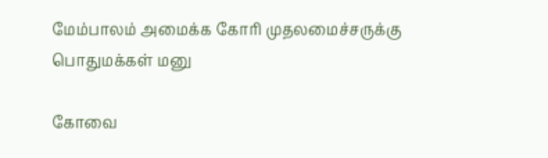மேம்பாலம் அமைக்க கோரி முதலமைச்சருக்கு பொதுமக்கள் மனு

கோவை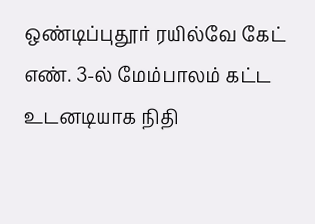ஒண்டிப்புதூர் ரயில்வே கேட் எண். 3-ல் மேம்பாலம் கட்ட உடனடியாக நிதி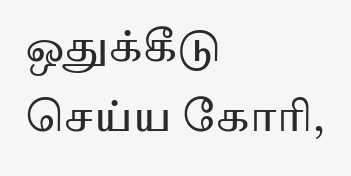ஒதுக்கீடு செய்ய கோரி,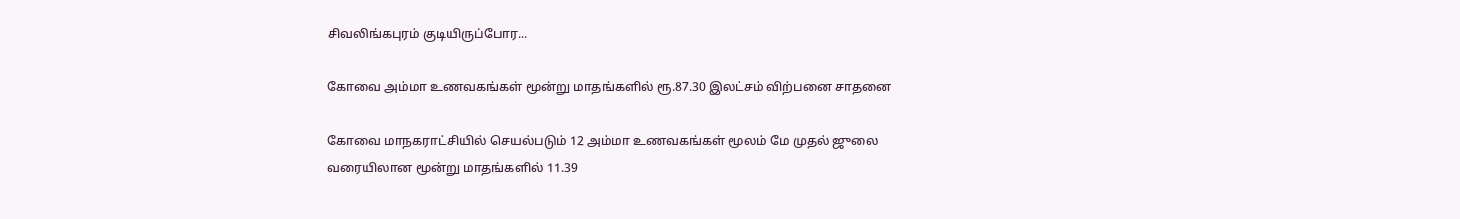சிவலிங்கபுரம் குடியிருப்போர...

கோவை அம்மா உணவகங்கள் மூன்று மாதங்களில் ரூ.87.30 இலட்சம் விற்பனை சாதனை

கோவை மாநகராட்சியில் செயல்படும் 12 அம்மா உணவகங்கள் மூலம் மே முதல் ஜுலை வரையிலான மூன்று மாதங்களில் 11.39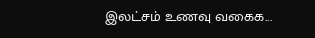இலட்சம் உணவு வகைக...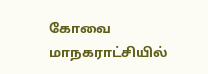கோவை மாநகராட்சியில்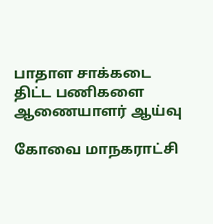பாதாள சாக்கடை திட்ட பணிகளை ஆணையாளர் ஆய்வு

கோவை மாநகராட்சி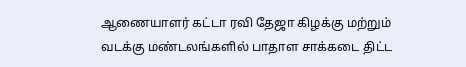ஆணையாளர் கட்டா ரவி தேஜா கிழக்கு மற்றும் வடக்கு மண்டலங்களில் பாதாள சாக்கடை திட்ட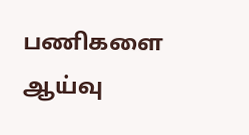பணிகளை ஆய்வு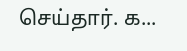செய்தார். க...